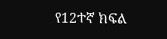የ12ተኛ ክፍል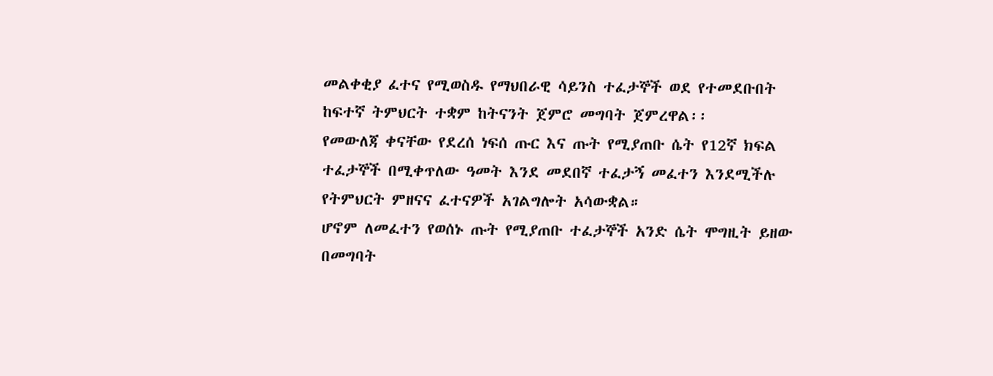መልቀቂያ ፈተና የሚወስዱ የማህበራዊ ሳይንስ ተፈታኞች ወደ የተመደቡበት ከፍተኛ ትምህርት ተቋም ከትናንት ጀምሮ መግባት ጀምረዋል፡፡
የመውለጃ ቀናቸው የደረሰ ነፍሰ ጡር እና ጡት የሚያጠቡ ሴት የ12ኛ ክፍል ተፈታኞች በሚቀጥለው ዓመት እንደ መደበኛ ተፈታኝ መፈተን እንደሚችሉ የትምህርት ምዘናና ፈተናዎች አገልግሎት አሳውቋል።
ሆኖም ለመፈተን የወሰኑ ጡት የሚያጠቡ ተፈታኞች አንድ ሴት ሞግዚት ይዘው በመግባት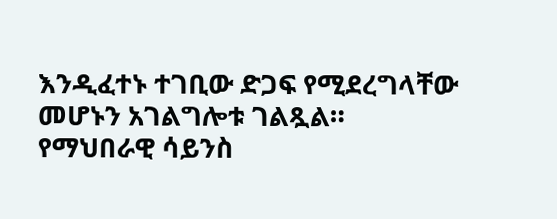እንዲፈተኑ ተገቢው ድጋፍ የሚደረግላቸው መሆኑን አገልግሎቱ ገልጿል።
የማህበራዊ ሳይንስ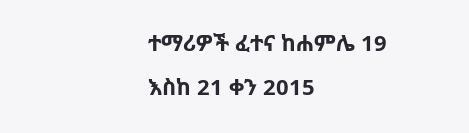ተማሪዎች ፈተና ከሐምሌ 19 እስከ 21 ቀን 2015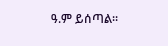ዓ.ም ይሰጣል፡፡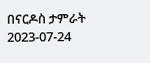በናርዶስ ታምራት
2023-07-24